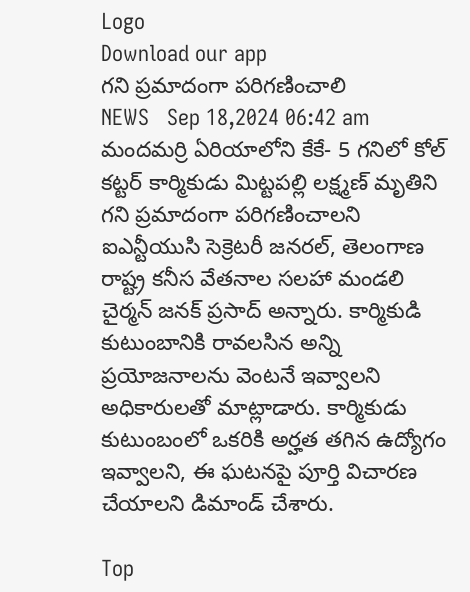Logo
Download our app
గని ప్రమాదంగా పరిగణించాలి
NEWS   Sep 18,2024 06:42 am
మందమర్రి ఏరియాలోని కేకే- 5 గనిలో కోల్ కట్టర్ కార్మికుడు మిట్టపల్లి లక్ష్మణ్ మృతిని గని ప్రమాదంగా పరిగణించాలని ఐఎన్టీయుసి సెక్రెటరీ జనరల్, తెలంగాణ రాష్ట్ర కనీస వేతనాల సలహా మండలి చైర్మన్ జనక్ ప్రసాద్ అన్నారు. కార్మికుడి కుటుంబానికి రావలసిన అన్ని ప్రయోజనాలను వెంటనే ఇవ్వాలని అధికారులతో మాట్లాడారు. కార్మికుడు కుటుంబంలో ఒకరికి అర్హత తగిన ఉద్యోగం ఇవ్వాలని, ఈ ఘటనపై పూర్తి విచారణ చేయాలని డిమాండ్ చేశారు.

Top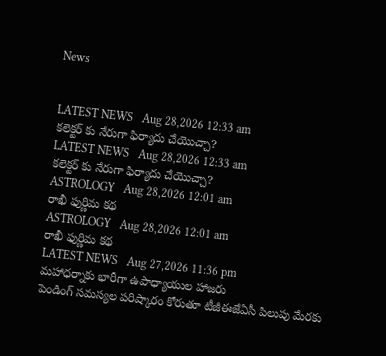News


LATEST NEWS   Aug 28,2026 12:33 am
కలెక్టర్ కు నేరుగా ఫిర్యాదు చేయొచ్చా?
LATEST NEWS   Aug 28,2026 12:33 am
కలెక్టర్ కు నేరుగా ఫిర్యాదు చేయొచ్చా?
ASTROLOGY   Aug 28,2026 12:01 am
రాఖీ ఫుర్ణిమ కథ
ASTROLOGY   Aug 28,2026 12:01 am
రాఖీ ఫుర్ణిమ కథ
LATEST NEWS   Aug 27,2026 11:36 pm
మహాధర్నాకు భారీగా ఉపాధ్యాయుల హాజరు
పెండింగ్‌ సమస్యల పరిష్కారం కోరుతూ టీజీఈజేఏసీ పిలుపు మేరకు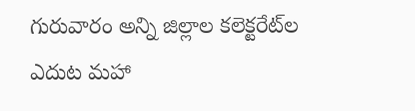గురువారం అన్ని జిల్లాల కలెక్టరేట్‌ల ఎదుట మహా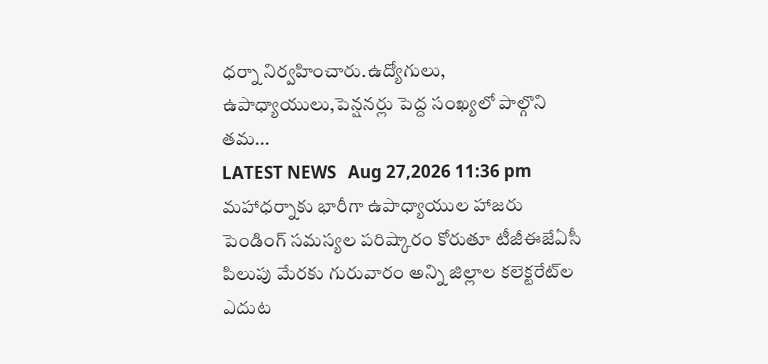ధర్నా నిర్వహించారు.ఉద్యోగులు, ఉపాధ్యాయులు,పెన్షనర్లు పెద్ద సంఖ్యలో పాల్గొని తమ...
LATEST NEWS   Aug 27,2026 11:36 pm
మహాధర్నాకు భారీగా ఉపాధ్యాయుల హాజరు
పెండింగ్‌ సమస్యల పరిష్కారం కోరుతూ టీజీఈజేఏసీ పిలుపు మేరకు గురువారం అన్ని జిల్లాల కలెక్టరేట్‌ల ఎదుట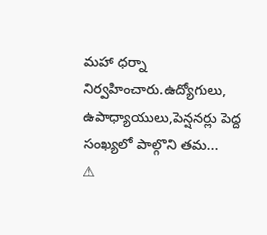మహా ధర్నా నిర్వహించారు.ఉద్యోగులు, ఉపాధ్యాయులు,పెన్షనర్లు పెద్ద సంఖ్యలో పాల్గొని తమ...
⚠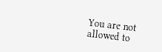You are not allowed to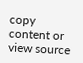copy content or view source